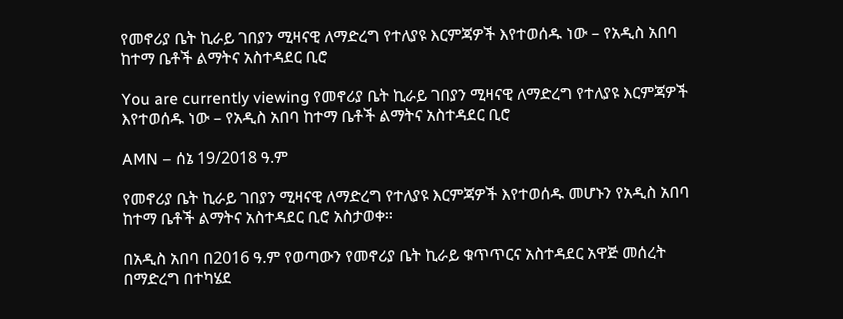የመኖሪያ ቤት ኪራይ ገበያን ሚዛናዊ ለማድረግ የተለያዩ እርምጃዎች እየተወሰዱ ነው – የአዲስ አበባ ከተማ ቤቶች ልማትና አስተዳደር ቢሮ

You are currently viewing የመኖሪያ ቤት ኪራይ ገበያን ሚዛናዊ ለማድረግ የተለያዩ እርምጃዎች እየተወሰዱ ነው – የአዲስ አበባ ከተማ ቤቶች ልማትና አስተዳደር ቢሮ

AMN – ሰኔ 19/2018 ዓ.ም

የመኖሪያ ቤት ኪራይ ገበያን ሚዛናዊ ለማድረግ የተለያዩ እርምጃዎች እየተወሰዱ መሆኑን የአዲስ አበባ ከተማ ቤቶች ልማትና አስተዳደር ቢሮ አስታወቀ፡፡

በአዲስ አበባ በ2016 ዓ.ም የወጣውን የመኖሪያ ቤት ኪራይ ቁጥጥርና አስተዳደር አዋጅ መሰረት በማድረግ በተካሄደ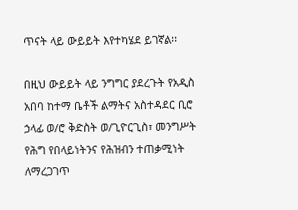ጥናት ላይ ውይይት እየተካሄደ ይገኛል፡፡

በዚህ ውይይት ላይ ንግግር ያደረጉት የአዲስ አበባ ከተማ ቤቶች ልማትና አስተዳደር ቢሮ ኃላፊ ወ/ሮ ቅድስት ወ/ጊዮርጊስ፣ መንግሥት የሕግ የበላይነትንና የሕዝብን ተጠቃሚነት ለማረጋገጥ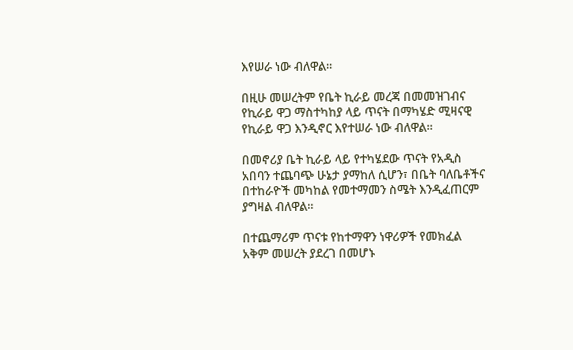እየሠራ ነው ብለዋል።

በዚሁ መሠረትም የቤት ኪራይ መረጃ በመመዝገብና የኪራይ ዋጋ ማስተካከያ ላይ ጥናት በማካሄድ ሚዛናዊ የኪራይ ዋጋ እንዲኖር እየተሠራ ነው ብለዋል።

በመኖሪያ ቤት ኪራይ ላይ የተካሄደው ጥናት የአዲስ አበባን ተጨባጭ ሁኔታ ያማከለ ሲሆን፣ በቤት ባለቤቶችና በተከራዮች መካከል የመተማመን ስሜት እንዲፈጠርም ያግዛል ብለዋል።

በተጨማሪም ጥናቱ የከተማዋን ነዋሪዎች የመክፈል አቅም መሠረት ያደረገ በመሆኑ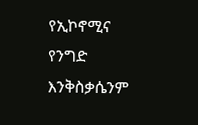የኢኮኖሚና የንግድ እንቅስቃሴንም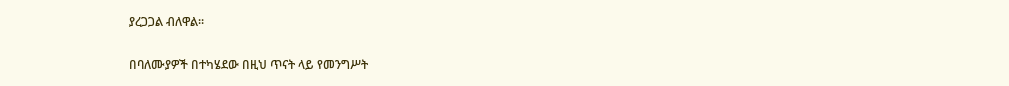ያረጋጋል ብለዋል።

በባለሙያዎች በተካሄደው በዚህ ጥናት ላይ የመንግሥት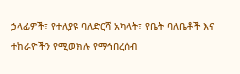ኃላፊዎች፣ የተለያዩ ባለድርሻ አካላት፣ የቤት ባለቤቶች እና ተከራዮችን የሚወክሉ የማኅበረሰብ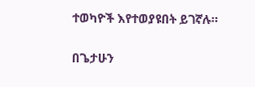ተወካዮች እየተወያዩበት ይገኛሉ።

በጌታሁን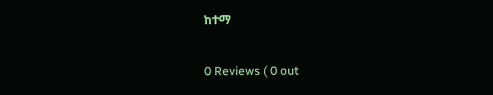ከተማ

0 Reviews ( 0 out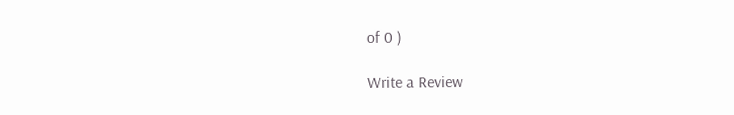of 0 )

Write a Review